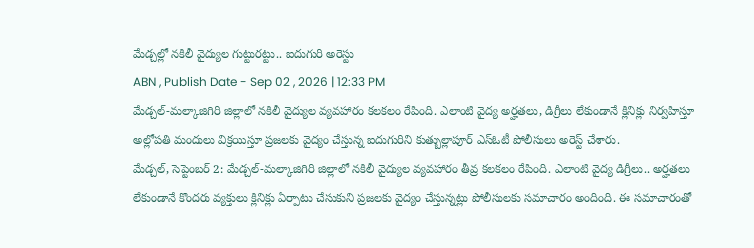మేడ్చల్లో నకిలీ వైద్యుల గుట్టురట్టు.. ఐదుగురి అరెస్టు
ABN , Publish Date - Sep 02 , 2026 | 12:33 PM
మేడ్చల్-మల్కాజిగిరి జిల్లాలో నకిలీ వైద్యుల వ్యవహారం కలకలం రేపింది. ఎలాంటి వైద్య అర్హతలు, డిగ్రీలు లేకుండానే క్లినిక్లు నిర్వహిస్తూ అల్లోపతి మందులు విక్రయిస్తూ ప్రజలకు వైద్యం చేస్తున్న ఐదుగురిని కుత్బుల్లాపూర్ ఎస్ఓటీ పోలీసులు అరెస్ట్ చేశారు.
మేడ్చల్, సెప్టెంబర్ 2: మేడ్చల్-మల్కాజిగిరి జిల్లాలో నకిలీ వైద్యుల వ్యవహారం తీవ్ర కలకలం రేపింది. ఎలాంటి వైద్య డిగ్రీలు.. అర్హతలు లేకుండానే కొందరు వ్యక్తులు క్లినిక్లు ఏర్పాటు చేసుకుని ప్రజలకు వైద్యం చేస్తున్నట్లు పోలీసులకు సమాచారం అందింది. ఈ సమాచారంతో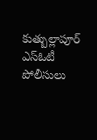కుత్బుల్లాపూర్ ఎస్ఓటీ పోలీసులు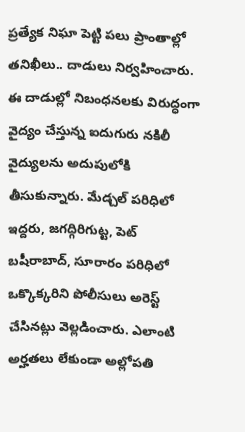ప్రత్యేక నిఘా పెట్టి పలు ప్రాంతాల్లో తనిఖీలు.. దాడులు నిర్వహించారు. ఈ దాడుల్లో నిబంధనలకు విరుద్ధంగా వైద్యం చేస్తున్న ఐదుగురు నకిలీ వైద్యులను అదుపులోకి తీసుకున్నారు. మేడ్చల్ పరిధిలో ఇద్దరు, జగద్గిరిగుట్ట, పెట్ బషీరాబాద్, సూరారం పరిధిలో ఒక్కొక్కరిని పోలీసులు అరెస్ట్ చేసినట్లు వెల్లడించారు. ఎలాంటి అర్హతలు లేకుండా అల్లోపతి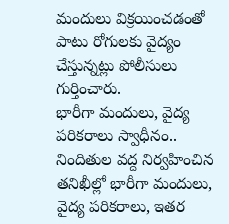మందులు విక్రయించడంతో పాటు రోగులకు వైద్యం చేస్తున్నట్లు పోలీసులు గుర్తించారు.
భారీగా మందులు, వైద్య పరికరాలు స్వాధీనం..
నిందితుల వద్ద నిర్వహించిన తనిఖీల్లో భారీగా మందులు, వైద్య పరికరాలు, ఇతర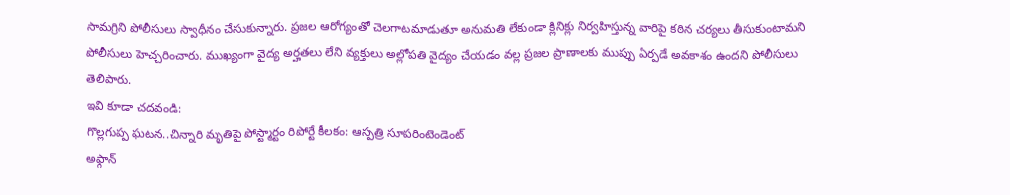సామగ్రిని పోలీసులు స్వాధీనం చేసుకున్నారు. ప్రజల ఆరోగ్యంతో చెలగాటమాడుతూ అనుమతి లేకుండా క్లినిక్లు నిర్వహిస్తున్న వారిపై కఠిన చర్యలు తీసుకుంటామని పోలీసులు హెచ్చరించారు. ముఖ్యంగా వైద్య అర్హతలు లేని వ్యక్తులు అల్లోపతి వైద్యం చేయడం వల్ల ప్రజల ప్రాణాలకు ముప్పు ఏర్పడే అవకాశం ఉందని పోలీసులు తెలిపారు.
ఇవి కూడా చదవండి:
గొల్లగుప్ప ఘటన..చిన్నారి మృతిపై పోస్ట్మార్టం రిపోర్టే కీలకం: ఆస్పత్రి సూపరింటెండెంట్
అఫ్గాన్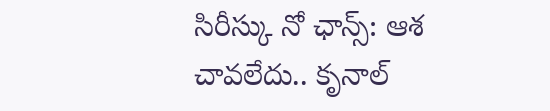సిరీస్కు నో ఛాన్స్: ఆశ చావలేదు.. కృనాల్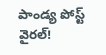పాండ్య పోస్ట్ వైరల్!